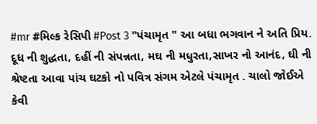#mr #મિલ્ક રેસિપી #Post 3 "પંચામૃત " આ બધા ભગવાન ને અતિ પ્રિય. દૂધ ની શુદ્ધતા, દહીં ની સંપન્નતા, મઘ ની મધુરતા,સાખર નો આનંદ, ઘી ની શ્રેષ્ટતા આવા પાંચ ઘટકો નો પવિત્ર સંગમ એટલે પંચામૃત . ચાલો જોઈએ કેવી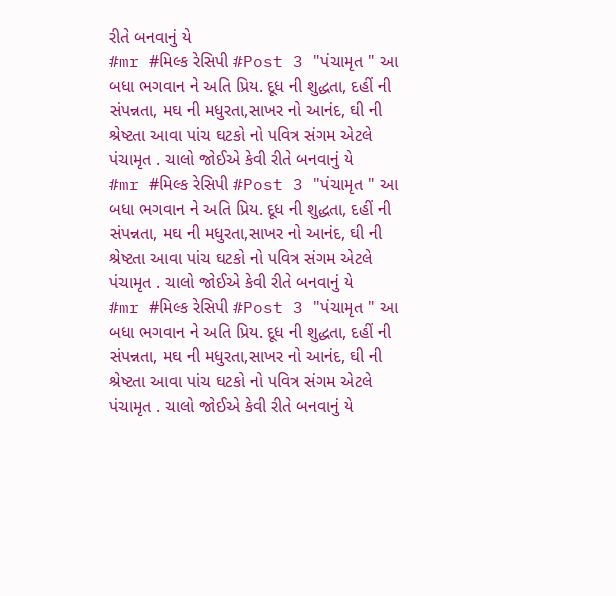રીતે બનવાનું યે
#mr #મિલ્ક રેસિપી #Post 3 "પંચામૃત " આ બધા ભગવાન ને અતિ પ્રિય. દૂધ ની શુદ્ધતા, દહીં ની સંપન્નતા, મઘ ની મધુરતા,સાખર નો આનંદ, ઘી ની શ્રેષ્ટતા આવા પાંચ ઘટકો નો પવિત્ર સંગમ એટલે પંચામૃત . ચાલો જોઈએ કેવી રીતે બનવાનું યે
#mr #મિલ્ક રેસિપી #Post 3 "પંચામૃત " આ બધા ભગવાન ને અતિ પ્રિય. દૂધ ની શુદ્ધતા, દહીં ની સંપન્નતા, મઘ ની મધુરતા,સાખર નો આનંદ, ઘી ની શ્રેષ્ટતા આવા પાંચ ઘટકો નો પવિત્ર સંગમ એટલે પંચામૃત . ચાલો જોઈએ કેવી રીતે બનવાનું યે
#mr #મિલ્ક રેસિપી #Post 3 "પંચામૃત " આ બધા ભગવાન ને અતિ પ્રિય. દૂધ ની શુદ્ધતા, દહીં ની સંપન્નતા, મઘ ની મધુરતા,સાખર નો આનંદ, ઘી ની શ્રેષ્ટતા આવા પાંચ ઘટકો નો પવિત્ર સંગમ એટલે પંચામૃત . ચાલો જોઈએ કેવી રીતે બનવાનું યે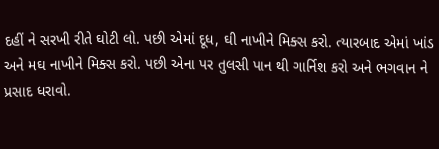દહીં ને સરખી રીતે ઘોટી લો. પછી એમાં દૂધ, ઘી નાખીને મિક્સ કરો. ત્યારબાદ એમાં ખાંડ અને મઘ નાખીને મિક્સ કરો. પછી એના પર તુલસી પાન થી ગાર્નિશ કરો અને ભગવાન ને પ્રસાદ ધરાવો.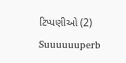ટિપ્પણીઓ (2)
Suuuuuuperb